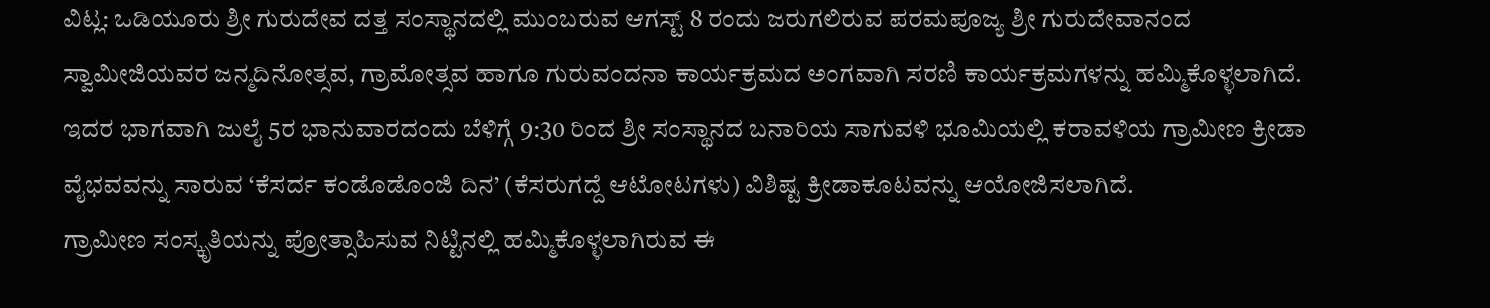ವಿಟ್ಲ: ಒಡಿಯೂರು ಶ್ರೀ ಗುರುದೇವ ದತ್ತ ಸಂಸ್ಥಾನದಲ್ಲಿ ಮುಂಬರುವ ಆಗಸ್ಟ್ 8 ರಂದು ಜರುಗಲಿರುವ ಪರಮಪೂಜ್ಯ ಶ್ರೀ ಗುರುದೇವಾನಂದ ಸ್ವಾಮೀಜಿಯವರ ಜನ್ಮದಿನೋತ್ಸವ, ಗ್ರಾಮೋತ್ಸವ ಹಾಗೂ ಗುರುವಂದನಾ ಕಾರ್ಯಕ್ರಮದ ಅಂಗವಾಗಿ ಸರಣಿ ಕಾರ್ಯಕ್ರಮಗಳನ್ನು ಹಮ್ಮಿಕೊಳ್ಳಲಾಗಿದೆ. ಇದರ ಭಾಗವಾಗಿ ಜುಲೈ 5ರ ಭಾನುವಾರದಂದು ಬೆಳಿಗ್ಗೆ 9:30 ರಿಂದ ಶ್ರೀ ಸಂಸ್ಥಾನದ ಬನಾರಿಯ ಸಾಗುವಳಿ ಭೂಮಿಯಲ್ಲಿ ಕರಾವಳಿಯ ಗ್ರಾಮೀಣ ಕ್ರೀಡಾ ವೈಭವವನ್ನು ಸಾರುವ ‘ಕೆಸರ್ದ ಕಂಡೊಡೊಂಜಿ ದಿನ’ (ಕೆಸರುಗದ್ದೆ ಆಟೋಟಗಳು) ವಿಶಿಷ್ಟ ಕ್ರೀಡಾಕೂಟವನ್ನು ಆಯೋಜಿಸಲಾಗಿದೆ.
ಗ್ರಾಮೀಣ ಸಂಸ್ಕೃತಿಯನ್ನು ಪ್ರೋತ್ಸಾಹಿಸುವ ನಿಟ್ಟಿನಲ್ಲಿ ಹಮ್ಮಿಕೊಳ್ಳಲಾಗಿರುವ ಈ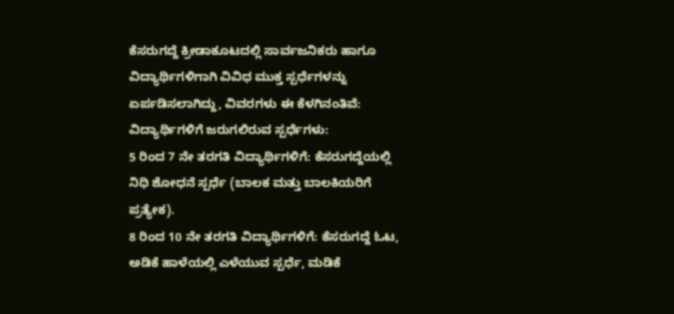ಕೆಸರುಗದ್ದೆ ಕ್ರೀಡಾಕೂಟದಲ್ಲಿ ಸಾರ್ವಜನಿಕರು ಹಾಗೂ ವಿದ್ಯಾರ್ಥಿಗಳಿಗಾಗಿ ವಿವಿಧ ಮುಕ್ತ ಸ್ಪರ್ಧೆಗಳನ್ನು ಏರ್ಪಡಿಸಲಾಗಿದ್ದು, ವಿವರಗಳು ಈ ಕೆಳಗಿನಂತಿವೆ:
ವಿದ್ಯಾರ್ಥಿಗಳಿಗೆ ಜರುಗಲಿರುವ ಸ್ಪರ್ಧೆಗಳು:
5 ರಿಂದ 7 ನೇ ತರಗತಿ ವಿದ್ಯಾರ್ಥಿಗಳಿಗೆ: ಕೆಸರುಗದ್ದೆಯಲ್ಲಿ ನಿಧಿ ಶೋಧನೆ ಸ್ಪರ್ಧೆ (ಬಾಲಕ ಮತ್ತು ಬಾಲಕಿಯರಿಗೆ ಪ್ರತ್ಯೇಕ).
8 ರಿಂದ 10 ನೇ ತರಗತಿ ವಿದ್ಯಾರ್ಥಿಗಳಿಗೆ: ಕೆಸರುಗದ್ದೆ ಓಟ, ಅಡಿಕೆ ಹಾಳೆಯಲ್ಲಿ ಎಳೆಯುವ ಸ್ಪರ್ಧೆ, ಮಡಿಕೆ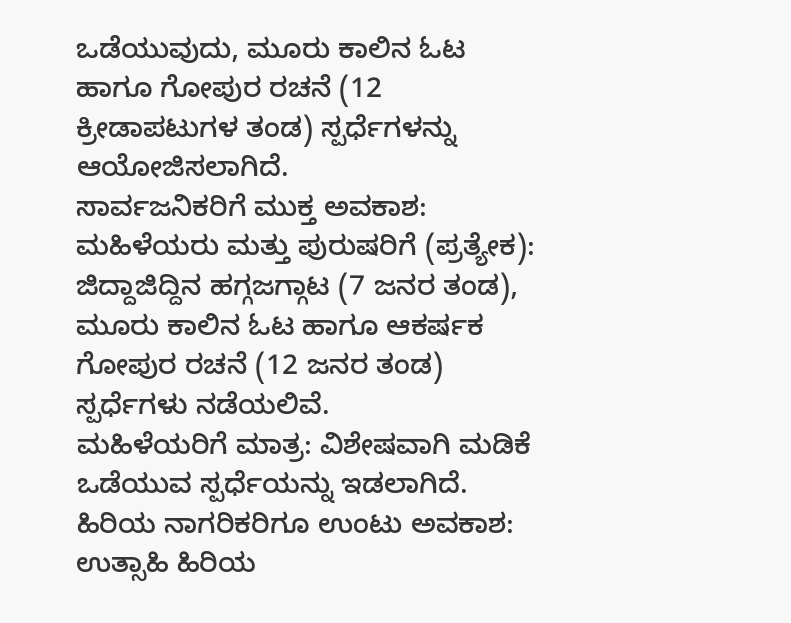ಒಡೆಯುವುದು, ಮೂರು ಕಾಲಿನ ಓಟ ಹಾಗೂ ಗೋಪುರ ರಚನೆ (12 ಕ್ರೀಡಾಪಟುಗಳ ತಂಡ) ಸ್ಪರ್ಧೆಗಳನ್ನು ಆಯೋಜಿಸಲಾಗಿದೆ.
ಸಾರ್ವಜನಿಕರಿಗೆ ಮುಕ್ತ ಅವಕಾಶ:
ಮಹಿಳೆಯರು ಮತ್ತು ಪುರುಷರಿಗೆ (ಪ್ರತ್ಯೇಕ): ಜಿದ್ದಾಜಿದ್ದಿನ ಹಗ್ಗಜಗ್ಗಾಟ (7 ಜನರ ತಂಡ), ಮೂರು ಕಾಲಿನ ಓಟ ಹಾಗೂ ಆಕರ್ಷಕ ಗೋಪುರ ರಚನೆ (12 ಜನರ ತಂಡ) ಸ್ಪರ್ಧೆಗಳು ನಡೆಯಲಿವೆ.
ಮಹಿಳೆಯರಿಗೆ ಮಾತ್ರ: ವಿಶೇಷವಾಗಿ ಮಡಿಕೆ ಒಡೆಯುವ ಸ್ಪರ್ಧೆಯನ್ನು ಇಡಲಾಗಿದೆ.
ಹಿರಿಯ ನಾಗರಿಕರಿಗೂ ಉಂಟು ಅವಕಾಶ:
ಉತ್ಸಾಹಿ ಹಿರಿಯ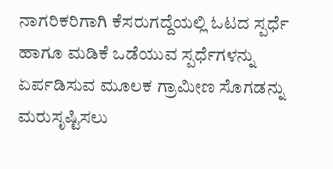ನಾಗರಿಕರಿಗಾಗಿ ಕೆಸರುಗದ್ದೆಯಲ್ಲಿ ಓಟದ ಸ್ಪರ್ಧೆ ಹಾಗೂ ಮಡಿಕೆ ಒಡೆಯುವ ಸ್ಪರ್ಧೆಗಳನ್ನು ಏರ್ಪಡಿಸುವ ಮೂಲಕ ಗ್ರಾಮೀಣ ಸೊಗಡನ್ನು ಮರುಸೃಷ್ಟಿಸಲು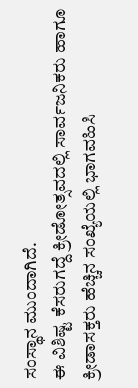ಸಂಸ್ಥಾನ ಮುಂದಾಗಿದೆ.
ಈ ವಿಶಿಷ್ಟ ಕೆಸರುಗದ್ದೆ ಕ್ರೀಡೋತ್ಸವದಲ್ಲಿ ಸಾರ್ವಜನಿಕರು ಹಾಗೂ ಕ್ರೀಡಾಸಕ್ತರು ಹೆಚ್ಚಿನ ಸಂಖ್ಯೆಯಲ್ಲಿ ಭಾಗವಹಿಸಿ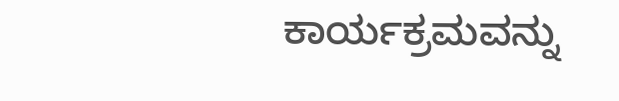ಕಾರ್ಯಕ್ರಮವನ್ನು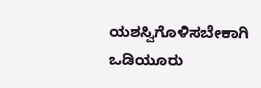ಯಶಸ್ವಿಗೊಳಿಸಬೇಕಾಗಿ ಒಡಿಯೂರು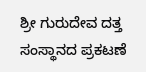ಶ್ರೀ ಗುರುದೇವ ದತ್ತ ಸಂಸ್ಥಾನದ ಪ್ರಕಟಣೆ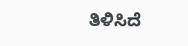ತಿಳಿಸಿದೆ